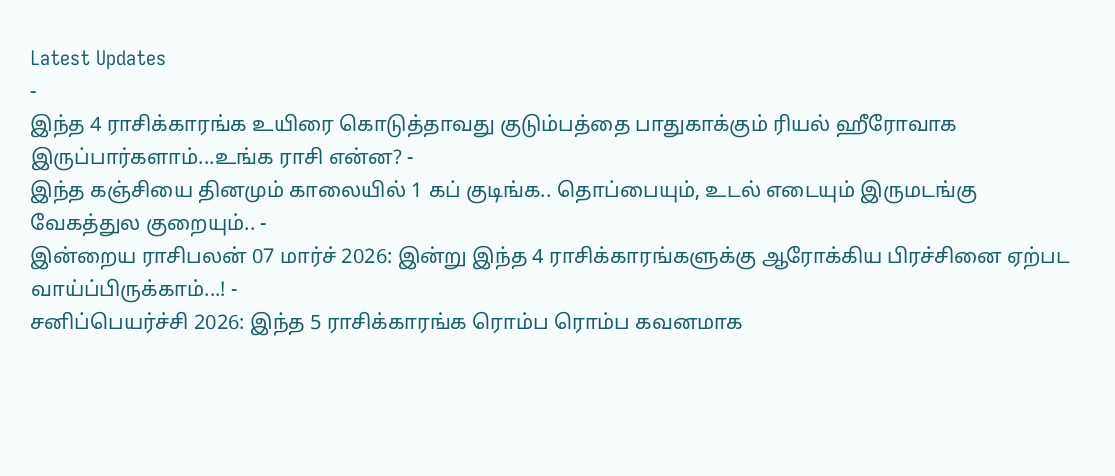Latest Updates
-
இந்த 4 ராசிக்காரங்க உயிரை கொடுத்தாவது குடும்பத்தை பாதுகாக்கும் ரியல் ஹீரோவாக இருப்பார்களாம்...உங்க ராசி என்ன? -
இந்த கஞ்சியை தினமும் காலையில் 1 கப் குடிங்க.. தொப்பையும், உடல் எடையும் இருமடங்கு வேகத்துல குறையும்.. -
இன்றைய ராசிபலன் 07 மார்ச் 2026: இன்று இந்த 4 ராசிக்காரங்களுக்கு ஆரோக்கிய பிரச்சினை ஏற்பட வாய்ப்பிருக்காம்...! -
சனிப்பெயர்ச்சி 2026: இந்த 5 ராசிக்காரங்க ரொம்ப ரொம்ப கவனமாக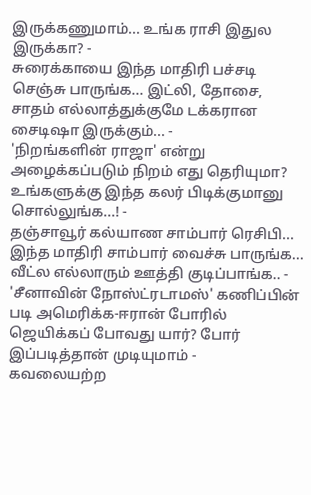இருக்கணுமாம்... உங்க ராசி இதுல இருக்கா? -
சுரைக்காயை இந்த மாதிரி பச்சடி செஞ்சு பாருங்க... இட்லி, தோசை, சாதம் எல்லாத்துக்குமே டக்கரான சைடிஷா இருக்கும்... -
'நிறங்களின் ராஜா' என்று அழைக்கப்படும் நிறம் எது தெரியுமா? உங்களுக்கு இந்த கலர் பிடிக்குமானு சொல்லுங்க...! -
தஞ்சாவூர் கல்யாண சாம்பார் ரெசிபி... இந்த மாதிரி சாம்பார் வைச்சு பாருங்க... வீட்ல எல்லாரும் ஊத்தி குடிப்பாங்க.. -
'சீனாவின் நோஸ்ட்ரடாமஸ்' கணிப்பின் படி அமெரிக்க-ஈரான் போரில் ஜெயிக்கப் போவது யார்? போர் இப்படித்தான் முடியுமாம் -
கவலையற்ற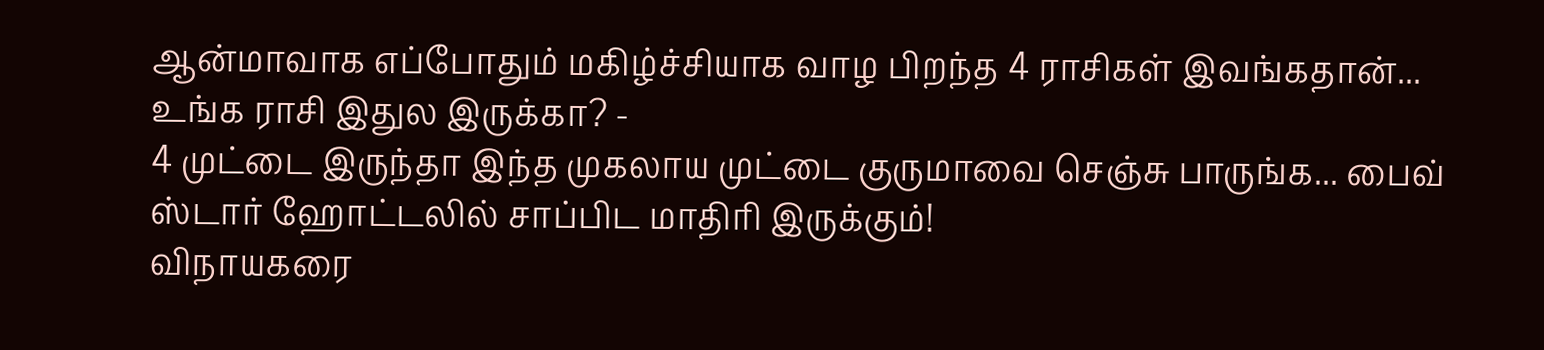ஆன்மாவாக எப்போதும் மகிழ்ச்சியாக வாழ பிறந்த 4 ராசிகள் இவங்கதான்... உங்க ராசி இதுல இருக்கா? -
4 முட்டை இருந்தா இந்த முகலாய முட்டை குருமாவை செஞ்சு பாருங்க... பைவ் ஸ்டார் ஹோட்டலில் சாப்பிட மாதிரி இருக்கும்!
விநாயகரை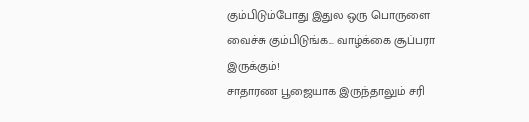கும்பிடும்போது இதுல ஒரு பொருளை வைச்சு கும்பிடுங்க... வாழ்க்கை சூப்பரா இருக்கும்!
சாதாரண பூஜையாக இருந்தாலும் சரி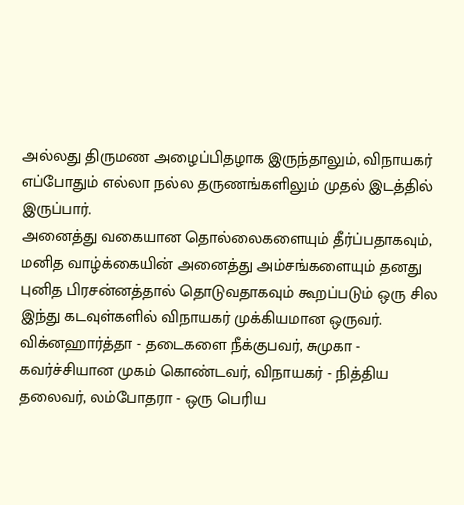அல்லது திருமண அழைப்பிதழாக இருந்தாலும், விநாயகர் எப்போதும் எல்லா நல்ல தருணங்களிலும் முதல் இடத்தில் இருப்பார்.
அனைத்து வகையான தொல்லைகளையும் தீர்ப்பதாகவும், மனித வாழ்க்கையின் அனைத்து அம்சங்களையும் தனது புனித பிரசன்னத்தால் தொடுவதாகவும் கூறப்படும் ஒரு சில இந்து கடவுள்களில் விநாயகர் முக்கியமான ஒருவர். விக்னஹார்த்தா - தடைகளை நீக்குபவர், சுமுகா - கவர்ச்சியான முகம் கொண்டவர், விநாயகர் - நித்திய தலைவர், லம்போதரா - ஒரு பெரிய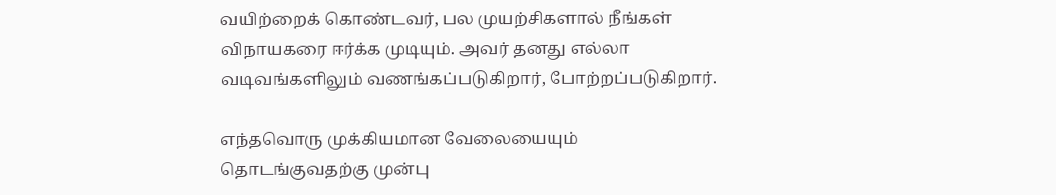வயிற்றைக் கொண்டவர், பல முயற்சிகளால் நீங்கள் விநாயகரை ஈர்க்க முடியும். அவர் தனது எல்லா வடிவங்களிலும் வணங்கப்படுகிறார், போற்றப்படுகிறார்.

எந்தவொரு முக்கியமான வேலையையும் தொடங்குவதற்கு முன்பு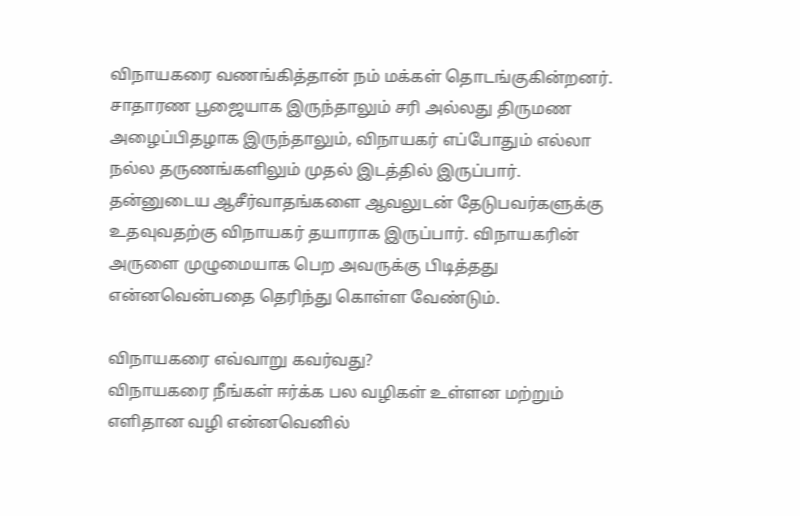விநாயகரை வணங்கித்தான் நம் மக்கள் தொடங்குகின்றனர். சாதாரண பூஜையாக இருந்தாலும் சரி அல்லது திருமண அழைப்பிதழாக இருந்தாலும், விநாயகர் எப்போதும் எல்லா நல்ல தருணங்களிலும் முதல் இடத்தில் இருப்பார். தன்னுடைய ஆசீர்வாதங்களை ஆவலுடன் தேடுபவர்களுக்கு உதவுவதற்கு விநாயகர் தயாராக இருப்பார். விநாயகரின் அருளை முழுமையாக பெற அவருக்கு பிடித்தது என்னவென்பதை தெரிந்து கொள்ள வேண்டும்.

விநாயகரை எவ்வாறு கவர்வது?
விநாயகரை நீங்கள் ஈர்க்க பல வழிகள் உள்ளன மற்றும் எளிதான வழி என்னவெனில்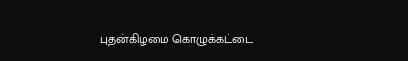புதன்கிழமை கொழுக்கட்டை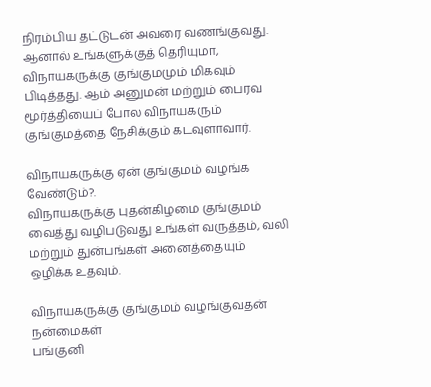நிரம்பிய தட்டுடன் அவரை வணங்குவது. ஆனால் உங்களுக்குத் தெரியுமா, விநாயகருக்கு குங்குமமும் மிகவும் பிடித்தது. ஆம் அனுமன் மற்றும் பைரவ மூர்த்தியைப் போல விநாயகரும் குங்குமத்தை நேசிக்கும் கடவுளாவார்.

விநாயகருக்கு ஏன் குங்குமம் வழங்க வேண்டும்?.
விநாயகருக்கு புதன்கிழமை குங்குமம் வைத்து வழிபடுவது உங்கள் வருத்தம், வலி மற்றும் துன்பங்கள் அனைத்தையும் ஒழிக்க உதவும்.

விநாயகருக்கு குங்குமம் வழங்குவதன் நன்மைகள்
பங்குனி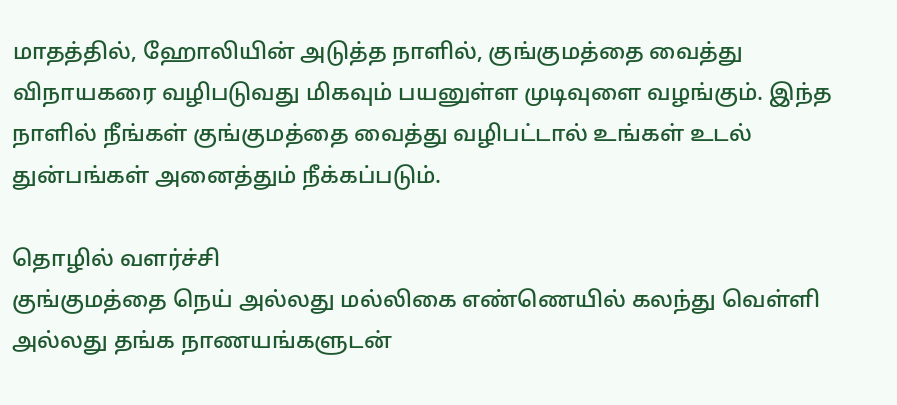மாதத்தில், ஹோலியின் அடுத்த நாளில், குங்குமத்தை வைத்து விநாயகரை வழிபடுவது மிகவும் பயனுள்ள முடிவுளை வழங்கும். இந்த நாளில் நீங்கள் குங்குமத்தை வைத்து வழிபட்டால் உங்கள் உடல் துன்பங்கள் அனைத்தும் நீக்கப்படும்.

தொழில் வளர்ச்சி
குங்குமத்தை நெய் அல்லது மல்லிகை எண்ணெயில் கலந்து வெள்ளி அல்லது தங்க நாணயங்களுடன்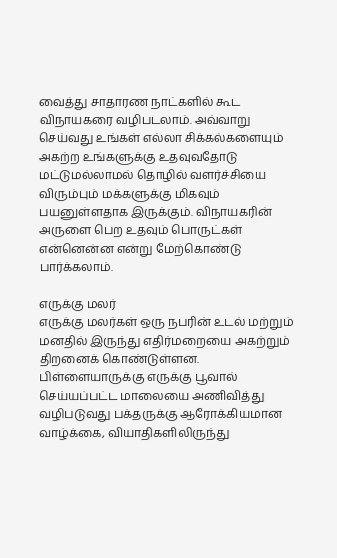வைத்து சாதாரண நாட்களில் கூட விநாயகரை வழிபடலாம். அவ்வாறு செய்வது உங்கள் எல்லா சிக்கல்களையும் அகற்ற உங்களுக்கு உதவுவதோடு மட்டுமல்லாமல் தொழில் வளர்ச்சியை விரும்பும் மக்களுக்கு மிகவும் பயனுள்ளதாக இருக்கும். விநாயகரின் அருளை பெற உதவும் பொருட்கள் என்னென்ன என்று மேற்கொண்டு பார்க்கலாம்.

எருக்கு மலர்
எருக்கு மலர்கள் ஒரு நபரின் உடல் மற்றும் மனதில் இருந்து எதிர்மறையை அகற்றும் திறனைக் கொண்டுள்ளன. பிள்ளையாருக்கு எருக்கு பூவால் செய்யப்பட்ட மாலையை அணிவித்து வழிபடுவது பக்தருக்கு ஆரோக்கியமான வாழ்க்கை, வியாதிகளிலிருந்து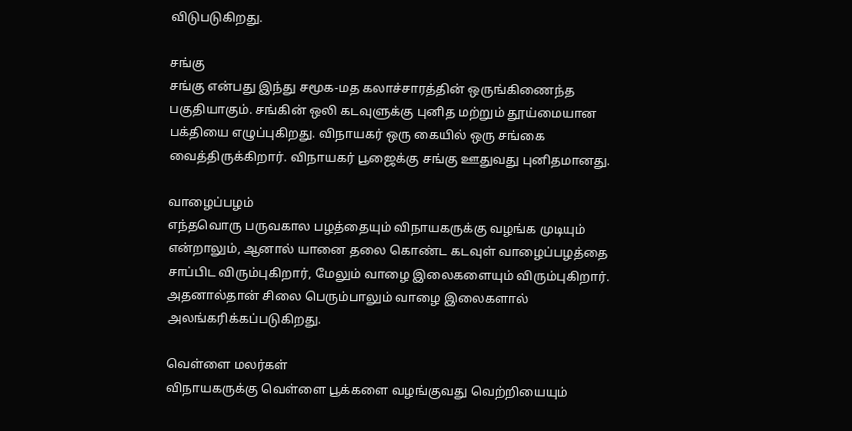விடுபடுகிறது.

சங்கு
சங்கு என்பது இந்து சமூக-மத கலாச்சாரத்தின் ஒருங்கிணைந்த பகுதியாகும். சங்கின் ஒலி கடவுளுக்கு புனித மற்றும் தூய்மையான பக்தியை எழுப்புகிறது. விநாயகர் ஒரு கையில் ஒரு சங்கை வைத்திருக்கிறார். விநாயகர் பூஜைக்கு சங்கு ஊதுவது புனிதமானது.

வாழைப்பழம்
எந்தவொரு பருவகால பழத்தையும் விநாயகருக்கு வழங்க முடியும் என்றாலும், ஆனால் யானை தலை கொண்ட கடவுள் வாழைப்பழத்தை சாப்பிட விரும்புகிறார், மேலும் வாழை இலைகளையும் விரும்புகிறார். அதனால்தான் சிலை பெரும்பாலும் வாழை இலைகளால் அலங்கரிக்கப்படுகிறது.

வெள்ளை மலர்கள்
விநாயகருக்கு வெள்ளை பூக்களை வழங்குவது வெற்றியையும்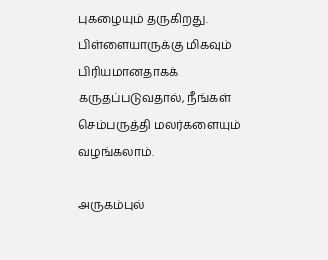புகழையும் தருகிறது. பிள்ளையாருக்கு மிகவும் பிரியமானதாகக் கருதப்படுவதால், நீங்கள் செம்பருத்தி மலர்களையும் வழங்கலாம்.

அருகம்புல்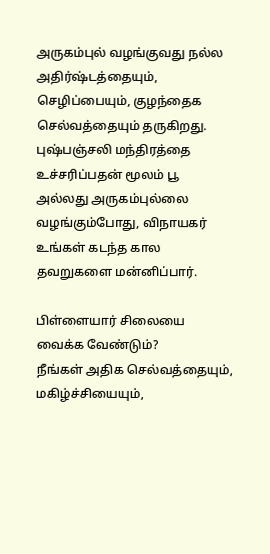அருகம்புல் வழங்குவது நல்ல அதிர்ஷ்டத்தையும், செழிப்பையும், குழந்தைக செல்வத்தையும் தருகிறது. புஷ்பஞ்சலி மந்திரத்தை உச்சரிப்பதன் மூலம் பூ அல்லது அருகம்புல்லை வழங்கும்போது, விநாயகர் உங்கள் கடந்த கால தவறுகளை மன்னிப்பார்.

பிள்ளையார் சிலையை வைக்க வேண்டும்?
நீங்கள் அதிக செல்வத்தையும், மகிழ்ச்சியையும்,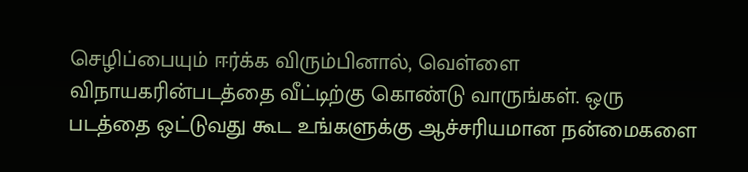செழிப்பையும் ஈர்க்க விரும்பினால், வெள்ளை விநாயகரின்படத்தை வீட்டிற்கு கொண்டு வாருங்கள். ஒரு படத்தை ஒட்டுவது கூட உங்களுக்கு ஆச்சரியமான நன்மைகளை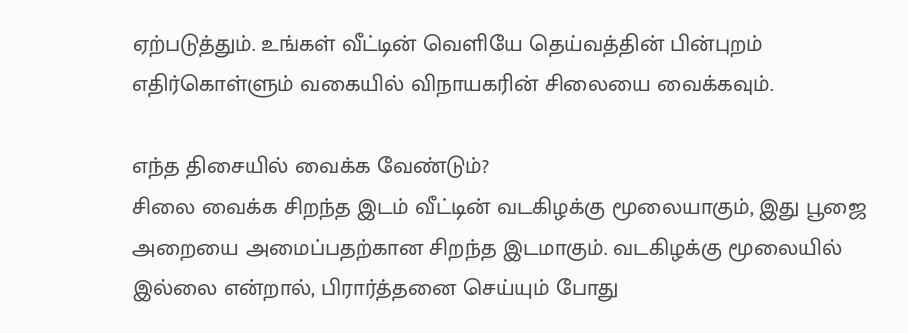ஏற்படுத்தும். உங்கள் வீட்டின் வெளியே தெய்வத்தின் பின்புறம் எதிர்கொள்ளும் வகையில் விநாயகரின் சிலையை வைக்கவும்.

எந்த திசையில் வைக்க வேண்டும்?
சிலை வைக்க சிறந்த இடம் வீட்டின் வடகிழக்கு மூலையாகும், இது பூஜை அறையை அமைப்பதற்கான சிறந்த இடமாகும். வடகிழக்கு மூலையில் இல்லை என்றால், பிரார்த்தனை செய்யும் போது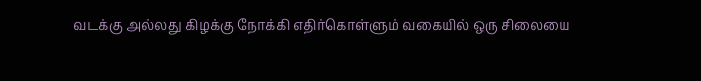வடக்கு அல்லது கிழக்கு நோக்கி எதிர்கொள்ளும் வகையில் ஒரு சிலையை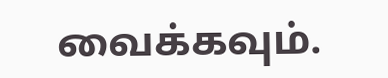வைக்கவும்.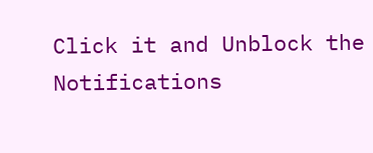Click it and Unblock the Notifications